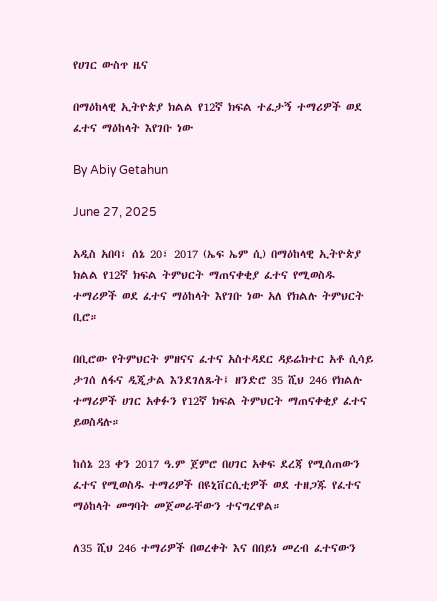የሀገር ውስጥ ዜና

በማዕከላዊ ኢትዮጵያ ክልል የ12ኛ ክፍል ተፈታኝ ተማሪዎች ወደ ፈተና ማዕከላት እየገቡ ነው

By Abiy Getahun

June 27, 2025

አዲስ አበባ፣ ሰኔ 20፣ 2017 (ኤፍ ኤም ሲ) በማዕከላዊ ኢትዮጵያ ክልል የ12ኛ ክፍል ትምህርት ማጠናቀቂያ ፈተና የሚወስዱ ተማሪዎች ወደ ፈተና ማዕከላት እየገቡ ነው አለ የክልሉ ትምህርት ቢሮ።

በቢሮው የትምህርት ምዘናና ፈተና አስተዳደር ዳይሬክተር አቶ ሲሳይ ታገሰ ለፋና ዲጂታል እንደገለጹት፤ ዘንድሮ 35 ሺህ 246 የክልሉ ተማሪዎች ሀገር አቀፉን የ12ኛ ክፍል ትምህርት ማጠናቀቂያ ፈተና ይወስዳሉ።

ከሰኔ 23 ቀን 2017 ዓ.ም ጀምሮ በሀገር አቀፍ ደረጃ የሚሰጠውን ፈተና የሚወስዱ ተማሪዎች በዩኒቨርሲቲዎች ወደ ተዘጋጁ የፈተና ማዕከላት መግባት መጀመራቸውን ተናግረዋል።

ለ35 ሺህ 246 ተማሪዎች በወረቀት እና በበይነ መረብ ፈተናውን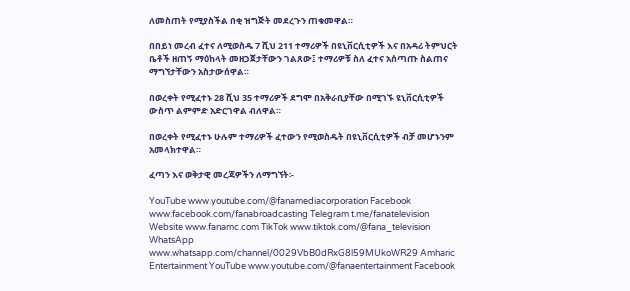ለመስጠት የሚያስችል በቂ ዝግጅት መደረጉን ጠቁመዋል።

በበይነ መረብ ፈተና ለሚወስዱ 7 ሺህ 211 ተማሪዎች በዩኒቨርሲቲዎች እና በአዳሪ ትምህርት ቤቶች ዘጠኝ ማዕከላት መዘጋጀታቸውን ገልጸው፤ ተማሪዎቹ ስለ ፈተና አሰጣጡ ስልጠና ማግኘታቸውን አስታውሰዋል።

በወረቀት የሚፈተኑ 28 ሺህ 35 ተማሪዎች ደግሞ በአቅራቢያቸው በሚገኙ ዩኒቨርሲቲዎች ውስጥ ልምምድ አድርገዋል ብለዋል።

በወረቀት የሚፈተኑ ሁሉም ተማሪዎች ፈተውን የሚወስዱት በዩኒቨርሲቲዎች ብቻ መሆኑንም አመላክተዋል።

ፈጣን እና ወቅታዊ መረጃዎችን ለማግኘት፡-

YouTube www.youtube.com/@fanamediacorporation Facebook www.facebook.com/fanabroadcasting Telegram t.me/fanatelevision Website www.fanamc.com TikTok www.tiktok.com/@fana_television WhatsApp www.whatsapp.com/channel/0029VbB0dRxG8l59MUkoWR29 Amharic Entertainment YouTube www.youtube.com/@fanaentertainment Facebook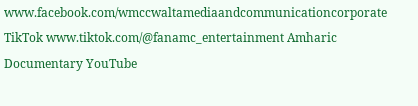www.facebook.com/wmccwaltamediaandcommunicationcorporate TikTok www.tiktok.com/@fanamc_entertainment Amharic Documentary YouTube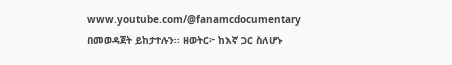www.youtube.com/@fanamcdocumentary በመወዳጀት ይከታተሉን፡፡ ዘወትር፦ ከእኛ ጋር ስለሆኑ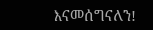እናመሰግናለን!